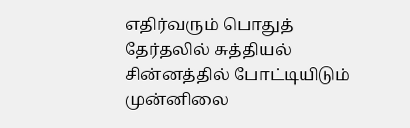எதிர்வரும் பொதுத் தேர்தலில் சுத்தியல் சின்னத்தில் போட்டியிடும் முன்னிலை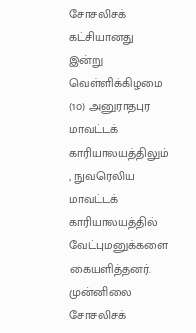சோசலிசக் கட்சியானது இன்று வெள்ளிக்கிழமை (1௦) அனுராதபுர மாவட்டக் காரியாலயத்திலும் , நுவரெலிய மாவட்டக் காரியாலயத்தில் வேட்புமனுக்களை கையளித்தனர்.
முன்னிலை சோசலிசக்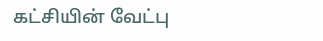கட்சியின் வேட்பு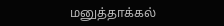மனுத்தாக்கல்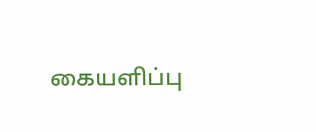கையளிப்பு